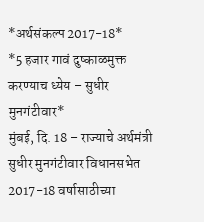*अर्थसंकल्प 2017-18*
*5 हजार गावं दुष्काळमुक्त करण्याच ध्येय – सुधीर मुनगंटीवार*
मुंबई, दि. 18 – राज्याचे अर्थमंत्री सुधीर मुनगंटीवार विधानसभेत 2017-18 वर्षासाठीच्या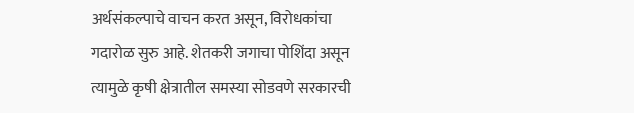अर्थसंकल्पाचे वाचन करत असून, विरोधकांचा गदारोळ सुरु आहे. शेतकरी जगाचा पोशिंदा असून त्यामुळे कृषी क्षेत्रातील समस्या सोडवणे सरकारची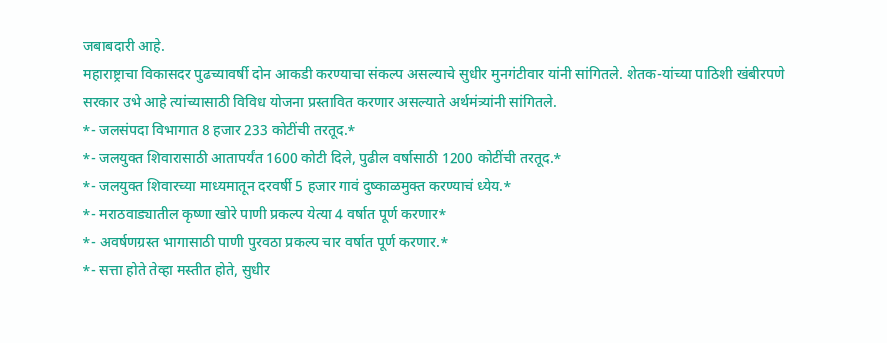जबाबदारी आहे.
महाराष्ट्राचा विकासदर पुढच्यावर्षी दोन आकडी करण्याचा संकल्प असल्याचे सुधीर मुनगंटीवार यांनी सांगितले. शेतक-यांच्या पाठिशी खंबीरपणे सरकार उभे आहे त्यांच्यासाठी विविध योजना प्रस्तावित करणार असल्याते अर्थमंत्र्यांनी सांगितले.
*- जलसंपदा विभागात 8 हजार 233 कोटींची तरतूद.*
*- जलयुक्त शिवारासाठी आतापर्यंत 1600 कोटी दिले, पुढील वर्षासाठी 1200 कोटींची तरतूद.*
*- जलयुक्त शिवारच्या माध्यमातून दरवर्षी 5 हजार गावं दुष्काळमुक्त करण्याचं ध्येय.*
*- मराठवाड्यातील कृष्णा खोरे पाणी प्रकल्प येत्या 4 वर्षात पूर्ण करणार*
*- अवर्षणग्रस्त भागासाठी पाणी पुरवठा प्रकल्प चार वर्षात पूर्ण करणार.*
*- सत्ता होते तेव्हा मस्तीत होते, सुधीर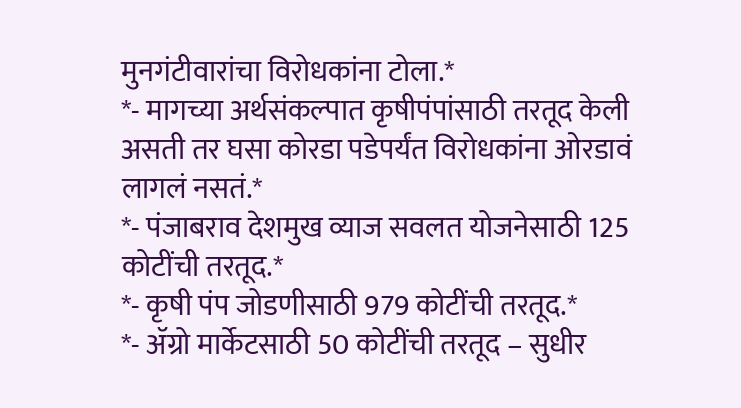मुनगंटीवारांचा विरोधकांना टोला.*
*- मागच्या अर्थसंकल्पात कृषीपंपांसाठी तरतूद केली असती तर घसा कोरडा पडेपर्यंत विरोधकांना ओरडावं लागलं नसतं.*
*- पंजाबराव देशमुख व्याज सवलत योजनेसाठी 125 कोटींची तरतूद.*
*- कृषी पंप जोडणीसाठी 979 कोटींची तरतूद.*
*- ॲग्रो मार्केटसाठी 50 कोटींची तरतूद – सुधीर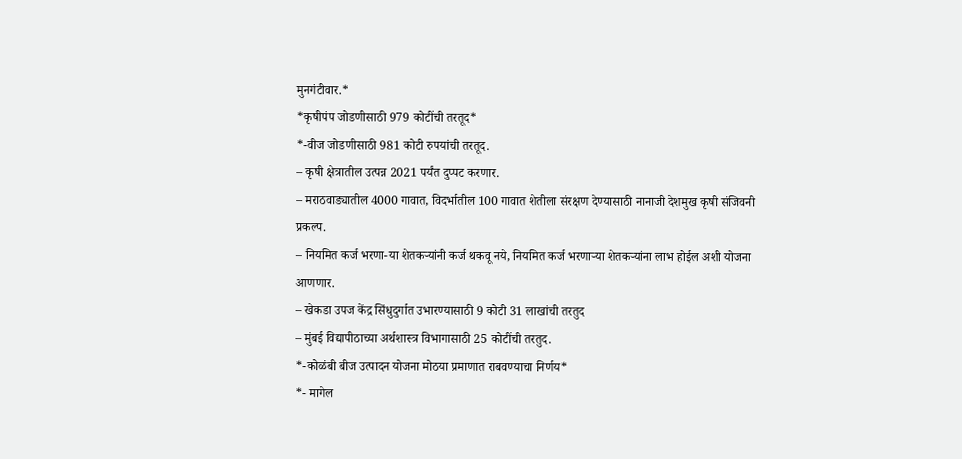मुनगंटीवार.*
*कृषीपंप जोडणीसाठी 979 कोटींची तरतूद*
*-वीज जोडणीसाठी 981 कोटी रुपयांची तरतूद.
– कृषी क्षेत्रातील उत्पन्न 2021 पर्यंत दुप्पट करणार.
– मराठवाड्यातील 4000 गावात, विदर्भातील 100 गावात शेतीला संरक्षण देण्यासाठी नानाजी देशमुख कृषी संजिवनी प्रकल्प.
– नियमित कर्ज भरणा-या शेतकऱ्यांनी कर्ज थकवू नये, नियमित कर्ज भरणाऱ्या शेतकऱ्यांना लाभ होईल अशी योजना आणणार.
– खेकडा उपज केंद्र सिंधुदुर्गात उभारण्यासाठी 9 कोटी 31 लाखांची तरतुद
– मुंबई विद्यापीठाच्या अर्थशास्त्र विभागासाठी 25 कोटींची तरतुद.
*-कोळंबी बीज उत्पादन योजना मोठया प्रमाणात राबवण्याचा निर्णय*
*- मागेल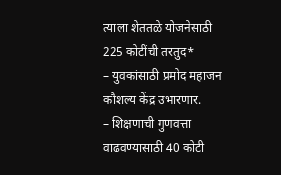त्याला शेततळे योजनेसाठी 225 कोटींची तरतुद*
– युवकांसाठी प्रमोद महाजन कौशल्य केंद्र उभारणार.
– शिक्षणाची गुणवत्ता वाढवण्यासाठी 40 कोटी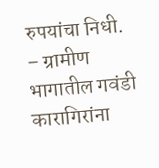रुपयांचा निधी.
– ग्रामीण भागातील गवंडी कारागिरांना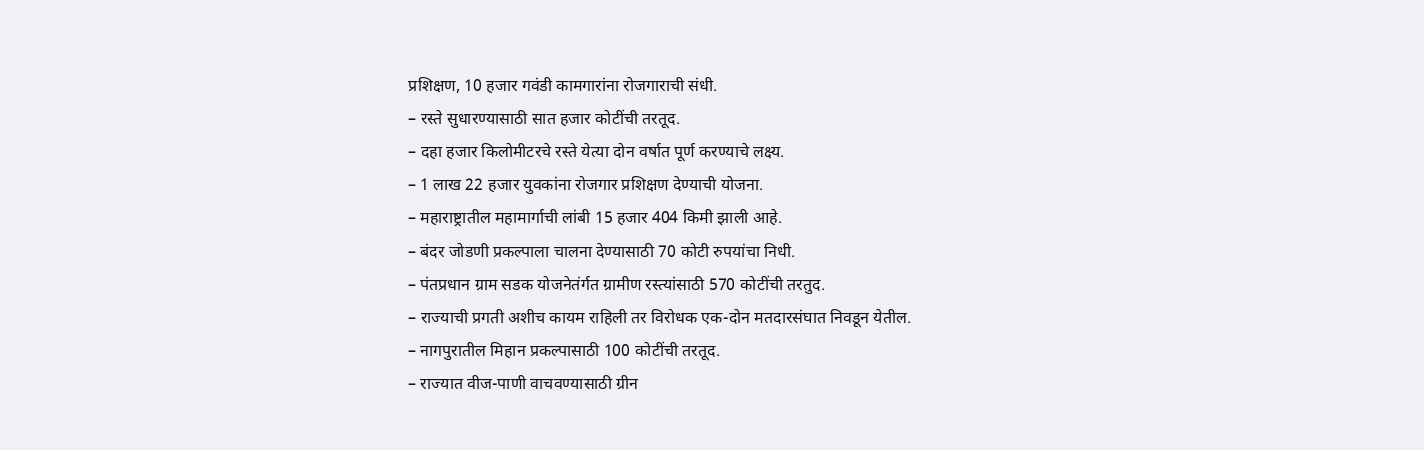प्रशिक्षण, 10 हजार गवंडी कामगारांना रोजगाराची संधी.
– रस्ते सुधारण्यासाठी सात हजार कोटींची तरतूद.
– दहा हजार किलोमीटरचे रस्ते येत्या दोन वर्षात पूर्ण करण्याचे लक्ष्य.
– 1 लाख 22 हजार युवकांना रोजगार प्रशिक्षण देण्याची योजना.
– महाराष्ट्रातील महामार्गाची लांबी 15 हजार 404 किमी झाली आहे.
– बंदर जोडणी प्रकल्पाला चालना देण्यासाठी 70 कोटी रुपयांचा निधी.
– पंतप्रधान ग्राम सडक योजनेतंर्गत ग्रामीण रस्त्यांसाठी 570 कोटींची तरतुद.
– राज्याची प्रगती अशीच कायम राहिली तर विरोधक एक-दोन मतदारसंघात निवडून येतील.
– नागपुरातील मिहान प्रकल्पासाठी 100 कोटींची तरतूद.
– राज्यात वीज-पाणी वाचवण्यासाठी ग्रीन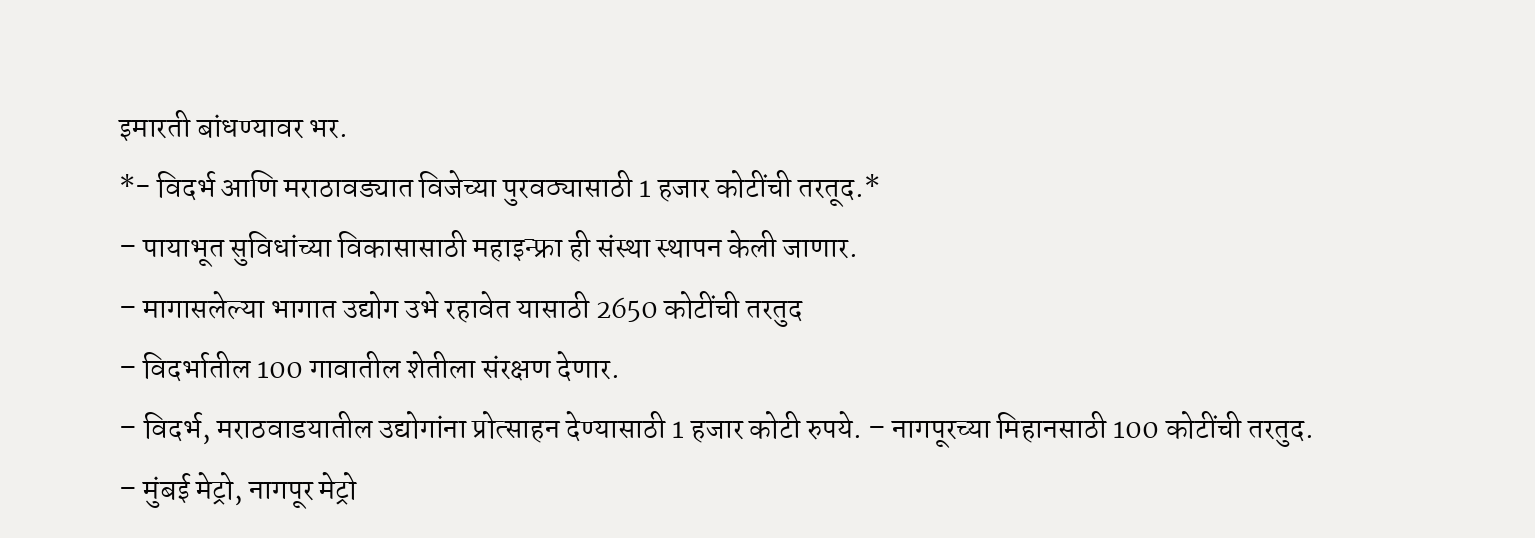इमारती बांधण्यावर भर.
*- विदर्भ आणि मराठावड्यात विजेच्या पुरवठ्यासाठी 1 हजार कोटींची तरतूद.*
– पायाभूत सुविधांच्या विकासासाठी महाइन्फ्रा ही संस्था स्थापन केली जाणार.
– मागासलेल्या भागात उद्योग उभे रहावेत यासाठी 2650 कोटींची तरतुद
– विदर्भातील 100 गावातील शेतीला संरक्षण देणार.
– विदर्भ, मराठवाडयातील उद्योगांना प्रोत्साहन देण्यासाठी 1 हजार कोटी रुपये. – नागपूरच्या मिहानसाठी 100 कोटींची तरतुद.
– मुंबई मेट्रो, नागपूर मेट्रो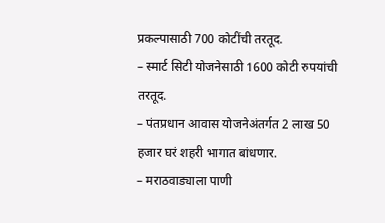प्रकल्पासाठी 700 कोटींची तरतूद.
– स्मार्ट सिटी योजनेसाठी 1600 कोटी रुपयांची तरतूद.
– पंतप्रधान आवास योजनेअंतर्गत 2 लाख 50 हजार घरं शहरी भागात बांधणार.
– मराठवाड्याला पाणी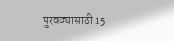पुरवठ्यासाठी 15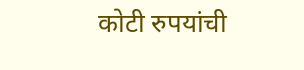कोटी रुपयांची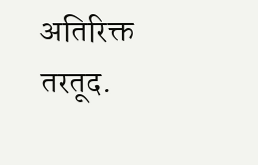अतिरिक्त तरतूद.